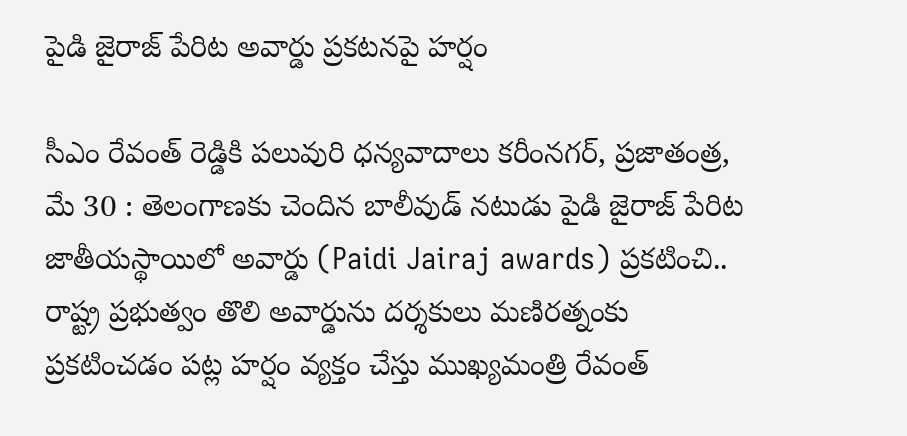పైడి జైరాజ్ పేరిట అవార్డు ప్రకటనపై హర్షం

సీఎం రేవంత్ రెడ్డికి పలువురి ధన్యవాదాలు కరీంనగర్, ప్రజాతంత్ర, మే 30 : తెలంగాణకు చెందిన బాలీవుడ్ నటుడు పైడి జైరాజ్ పేరిట జాతీయస్థాయిలో అవార్డు (Paidi Jairaj awards) ప్రకటించి.. రాష్ట్ర ప్రభుత్వం తొలి అవార్డును దర్శకులు మణిరత్నంకు ప్రకటించడం పట్ల హర్షం వ్యక్తం చేస్తు ముఖ్యమంత్రి రేవంత్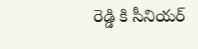రెడ్డి కి సీనియర్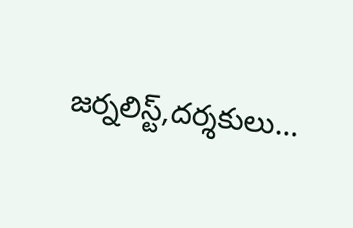జర్నలిస్ట్,దర్శకులు…